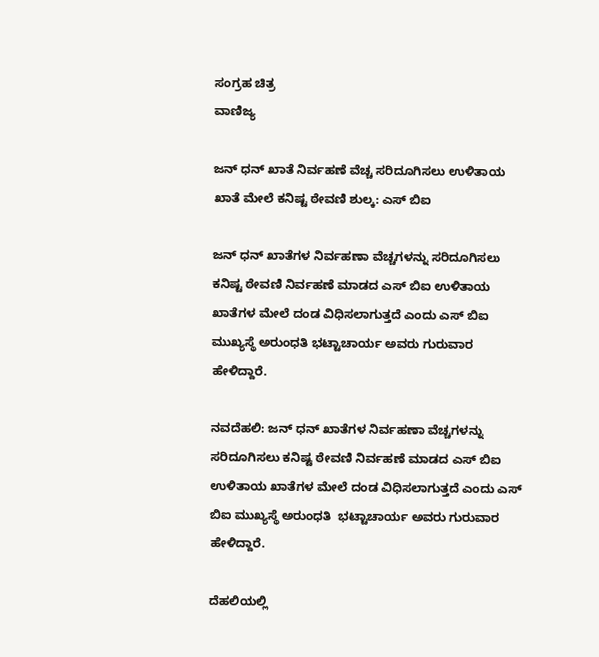ಸಂಗ್ರಹ ಚಿತ್ರ
ವಾಣಿಜ್ಯ

ಜನ್ ಧನ್ ಖಾತೆ ನಿರ್ವಹಣೆ ವೆಚ್ಚ ಸರಿದೂಗಿಸಲು ಉಳಿತಾಯ ಖಾತೆ ಮೇಲೆ ಕನಿಷ್ಟ ಠೇವಣಿ ಶುಲ್ಕ: ಎಸ್ ಬಿಐ

ಜನ್ ಧನ್ ಖಾತೆಗಳ ನಿರ್ವಹಣಾ ವೆಚ್ಚಗಳನ್ನು ಸರಿದೂಗಿಸಲು ಕನಿಷ್ಟ ಠೇವಣಿ ನಿರ್ವಹಣೆ ಮಾಡದ ಎಸ್ ಬಿಐ ಉಳಿತಾಯ ಖಾತೆಗಳ ಮೇಲೆ ದಂಡ ವಿಧಿಸಲಾಗುತ್ತದೆ ಎಂದು ಎಸ್ ಬಿಐ ಮುಖ್ಯಸ್ಥೆ ಅರುಂಧತಿ ಭಟ್ಟಾಚಾರ್ಯ ಅವರು ಗುರುವಾರ ಹೇಳಿದ್ದಾರೆ.

ನವದೆಹಲಿ: ಜನ್ ಧನ್ ಖಾತೆಗಳ ನಿರ್ವಹಣಾ ವೆಚ್ಚಗಳನ್ನು ಸರಿದೂಗಿಸಲು ಕನಿಷ್ಟ ಠೇವಣಿ ನಿರ್ವಹಣೆ ಮಾಡದ ಎಸ್ ಬಿಐ ಉಳಿತಾಯ ಖಾತೆಗಳ ಮೇಲೆ ದಂಡ ವಿಧಿಸಲಾಗುತ್ತದೆ ಎಂದು ಎಸ್ ಬಿಐ ಮುಖ್ಯಸ್ಥೆ ಅರುಂಧತಿ  ಭಟ್ಟಾಚಾರ್ಯ ಅವರು ಗುರುವಾರ ಹೇಳಿದ್ದಾರೆ.

ದೆಹಲಿಯಲ್ಲಿ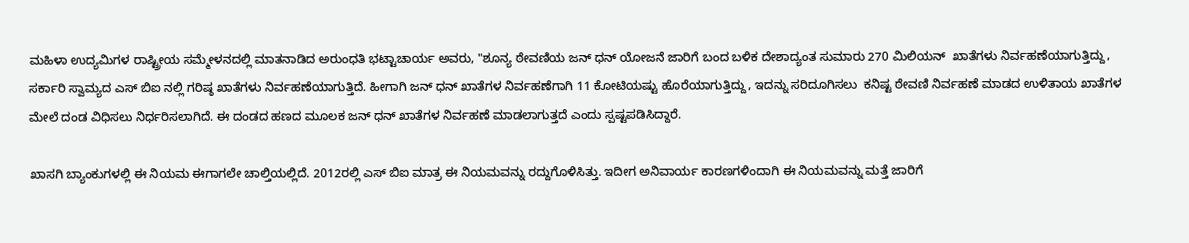ಮಹಿಳಾ ಉದ್ಯಮಿಗಳ ರಾಷ್ಟ್ರೀಯ ಸಮ್ಮೇಳನದಲ್ಲಿ ಮಾತನಾಡಿದ ಅರುಂಧತಿ ಭಟ್ಟಾಚಾರ್ಯ ಅವರು, "ಶೂನ್ಯ ಠೇವಣಿಯ ಜನ್ ಧನ್ ಯೋಜನೆ ಜಾರಿಗೆ ಬಂದ ಬಳಿಕ ದೇಶಾದ್ಯಂತ ಸುಮಾರು 270 ಮಿಲಿಯನ್  ಖಾತೆಗಳು ನಿರ್ವಹಣೆಯಾಗುತ್ತಿದ್ದು, ಸರ್ಕಾರಿ ಸ್ವಾಮ್ಯದ ಎಸ್ ಬಿಐ ನಲ್ಲಿ ಗರಿಷ್ಠ ಖಾತೆಗಳು ನಿರ್ವಹಣೆಯಾಗುತ್ತಿದೆ. ಹೀಗಾಗಿ ಜನ್ ಧನ್ ಖಾತೆಗಳ ನಿರ್ವಹಣೆಗಾಗಿ 11 ಕೋಟಿಯಷ್ಟು ಹೊರೆಯಾಗುತ್ತಿದ್ದು, ಇದನ್ನು ಸರಿದೂಗಿಸಲು  ಕನಿಷ್ಟ ಠೇವಣಿ ನಿರ್ವಹಣೆ ಮಾಡದ ಉಳಿತಾಯ ಖಾತೆಗಳ  ಮೇಲೆ ದಂಡ ವಿಧಿಸಲು ನಿರ್ಧರಿಸಲಾಗಿದೆ. ಈ ದಂಡದ ಹಣದ ಮೂಲಕ ಜನ್ ಧನ್ ಖಾತೆಗಳ ನಿರ್ವಹಣೆ ಮಾಡಲಾಗುತ್ತದೆ ಎಂದು ಸ್ಪಷ್ಟಪಡಿಸಿದ್ದಾರೆ.

ಖಾಸಗಿ ಬ್ಯಾಂಕುಗಳಲ್ಲಿ ಈ ನಿಯಮ ಈಗಾಗಲೇ ಚಾಲ್ತಿಯಲ್ಲಿದೆ. 2012ರಲ್ಲಿ ಎಸ್ ಬಿಐ ಮಾತ್ರ ಈ ನಿಯಮವನ್ನು ರದ್ದುಗೊಳಿಸಿತ್ತು. ಇದೀಗ ಅನಿವಾರ್ಯ ಕಾರಣಗಳಿಂದಾಗಿ ಈ ನಿಯಮವನ್ನು ಮತ್ತೆ ಜಾರಿಗೆ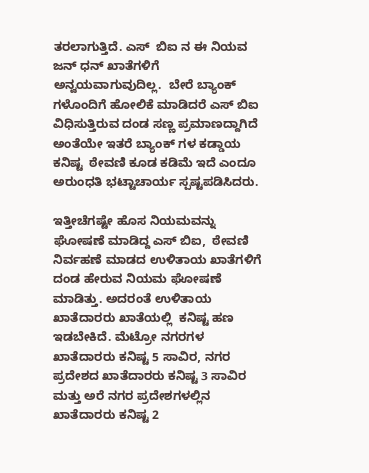ತರಲಾಗುತ್ತಿದೆ. ಎಸ್  ಬಿಐ ನ ಈ ನಿಯವ ಜನ್ ಧನ್ ಖಾತೆಗಳಿಗೆ ಅನ್ವಯವಾಗುವುದಿಲ್ಲ.  ಬೇರೆ ಬ್ಯಾಂಕ್ ಗಳೊಂದಿಗೆ ಹೋಲಿಕೆ ಮಾಡಿದರೆ ಎಸ್ ಬಿಐ ವಿಧಿಸುತ್ತಿರುವ ದಂಡ ಸಣ್ಣ ಪ್ರಮಾಣದ್ದಾಗಿದೆ ಅಂತೆಯೇ ಇತರೆ ಬ್ಯಾಂಕ್ ಗಳ ಕಡ್ಡಾಯ ಕನಿಷ್ಟ  ಠೇವಣಿ ಕೂಡ ಕಡಿಮೆ ಇದೆ ಎಂದೂ ಅರುಂಧತಿ ಭಟ್ಟಾಚಾರ್ಯ ಸ್ಪಷ್ಟಪಡಿಸಿದರು.

ಇತ್ತೀಚೆಗಷ್ಟೇ ಹೊಸ ನಿಯಮವನ್ನು ಘೋಷಣೆ ಮಾಡಿದ್ದ ಎಸ್ ಬಿಐ,  ಠೇವಣಿ ನಿರ್ವಹಣೆ ಮಾಡದ ಉಳಿತಾಯ ಖಾತೆಗಳಿಗೆ ದಂಡ ಹೇರುವ ನಿಯಮ ಘೋಷಣೆ ಮಾಡಿತ್ತು. ಅದರಂತೆ ಉಳಿತಾಯ ಖಾತೆದಾರರು ಖಾತೆಯಲ್ಲಿ  ಕನಿಷ್ಟ ಹಣ ಇಡಬೇಕಿದೆ. ಮೆಟ್ರೋ ನಗರಗಳ ಖಾತೆದಾರರು ಕನಿಷ್ಟ 5 ಸಾವಿರ, ನಗರ ಪ್ರದೇಶದ ಖಾತೆದಾರರು ಕನಿಷ್ಟ 3 ಸಾವಿರ ಮತ್ತು ಅರೆ ನಗರ ಪ್ರದೇಶಗಳಲ್ಲಿನ ಖಾತೆದಾರರು ಕನಿಷ್ಟ 2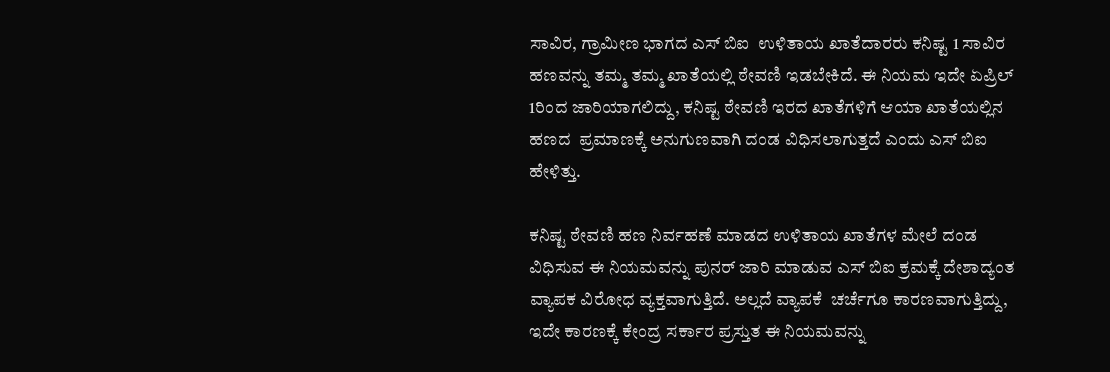ಸಾವಿರ, ಗ್ರಾಮೀಣ ಭಾಗದ ಎಸ್ ಬಿಐ  ಉಳಿತಾಯ ಖಾತೆದಾರರು ಕನಿಷ್ಟ 1 ಸಾವಿರ ಹಣವನ್ನು ತಮ್ಮ ತಮ್ಮ ಖಾತೆಯಲ್ಲಿ ಠೇವಣಿ ಇಡಬೇಕಿದೆ. ಈ ನಿಯಮ ಇದೇ ಏಪ್ರಿಲ್ 1ರಿಂದ ಜಾರಿಯಾಗಲಿದ್ದು, ಕನಿಷ್ಟ ಠೇವಣಿ ಇರದ ಖಾತೆಗಳಿಗೆ ಆಯಾ ಖಾತೆಯಲ್ಲಿನ ಹಣದ  ಪ್ರಮಾಣಕ್ಕೆ ಅನುಗುಣವಾಗಿ ದಂಡ ವಿಧಿಸಲಾಗುತ್ತದೆ ಎಂದು ಎಸ್ ಬಿಐ ಹೇಳಿತ್ತು.

ಕನಿಷ್ಟ ಠೇವಣಿ ಹಣ ನಿರ್ವಹಣೆ ಮಾಡದ ಉಳಿತಾಯ ಖಾತೆಗಳ ಮೇಲೆ ದಂಡ ವಿಧಿಸುವ ಈ ನಿಯಮವನ್ನು ಪುನರ್ ಜಾರಿ ಮಾಡುವ ಎಸ್ ಬಿಐ ಕ್ರಮಕ್ಕೆ ದೇಶಾದ್ಯಂತ ವ್ಯಾಪಕ ವಿರೋಧ ವ್ಯಕ್ತವಾಗುತ್ತಿದೆ. ಅಲ್ಲದೆ ವ್ಯಾಪಕೆ  ಚರ್ಚೆಗೂ ಕಾರಣವಾಗುತ್ತಿದ್ದು, ಇದೇ ಕಾರಣಕ್ಕೆ ಕೇಂದ್ರ ಸರ್ಕಾರ ಪ್ರಸ್ತುತ ಈ ನಿಯಮವನ್ನು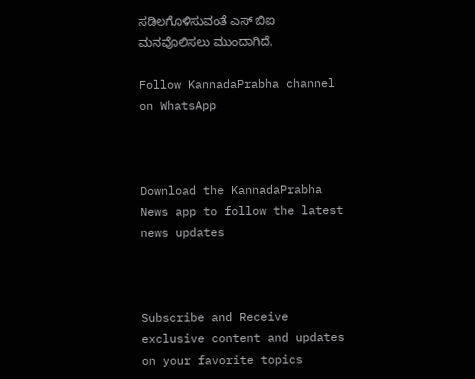ಸಡಿಲಗೊಳಿಸುವಂತೆ ಎಸ್ ಬಿಐ ಮನವೊಲಿಸಲು ಮುಂದಾಗಿದೆ.

Follow KannadaPrabha channel on WhatsApp



Download the KannadaPrabha News app to follow the latest news updates



Subscribe and Receive exclusive content and updates on your favorite topics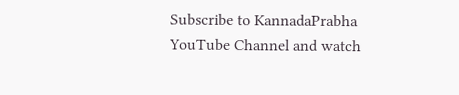Subscribe to KannadaPrabha YouTube Channel and watch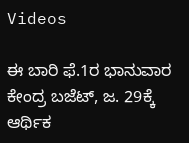Videos

ಈ ಬಾರಿ ಫೆ.1ರ ಭಾನುವಾರ ಕೇಂದ್ರ ಬಜೆಟ್, ಜ. 29ಕ್ಕೆ ಆರ್ಥಿಕ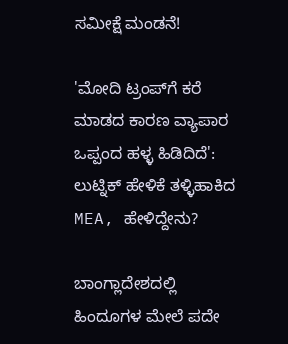ಸಮೀಕ್ಷೆ ಮಂಡನೆ!

'ಮೋದಿ ಟ್ರಂಪ್‌ಗೆ ಕರೆ ಮಾಡದ ಕಾರಣ ವ್ಯಾಪಾರ ಒಪ್ಪಂದ ಹಳ್ಳ ಹಿಡಿದಿದೆ': ಲುಟ್ನಿಕ್ ಹೇಳಿಕೆ ತಳ್ಳಿಹಾಕಿದ MEA, ಹೇಳಿದ್ದೇನು?

ಬಾಂಗ್ಲಾದೇಶದಲ್ಲಿ ಹಿಂದೂಗಳ ಮೇಲೆ ಪದೇ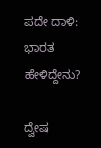ಪದೇ ದಾಳಿ: ಭಾರತ ಹೇಳಿದ್ದೇನು?

ದ್ವೇಷ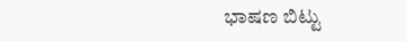ಭಾಷಣ ಬಿಟ್ಟು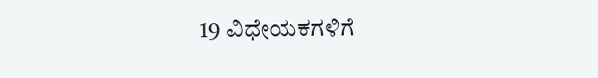19 ವಿಧೇಯಕಗಳಿಗೆ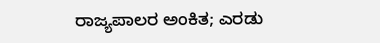ರಾಜ್ಯಪಾಲರ ಅಂಕಿತ; ಎರಡು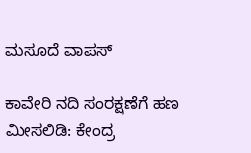ಮಸೂದೆ ವಾಪಸ್

ಕಾವೇರಿ ನದಿ ಸಂರಕ್ಷಣೆಗೆ ಹಣ ಮೀಸಲಿಡಿ: ಕೇಂದ್ರ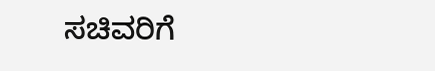ಸಚಿವರಿಗೆ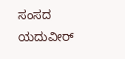ಸಂಸದ ಯದುವೀರ್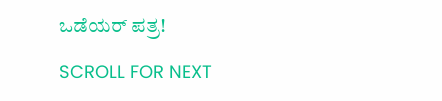ಒಡೆಯರ್ ಪತ್ರ!

SCROLL FOR NEXT